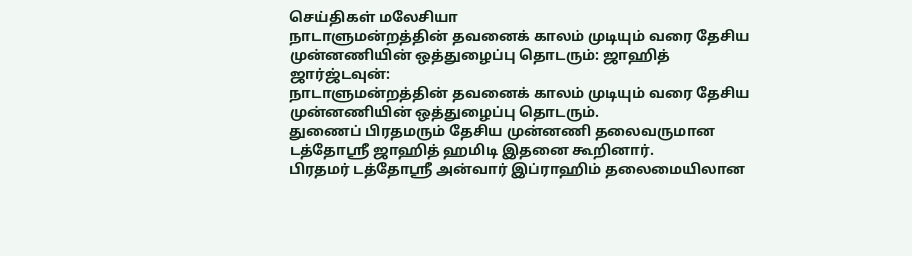செய்திகள் மலேசியா
நாடாளுமன்றத்தின் தவனைக் காலம் முடியும் வரை தேசிய முன்னணியின் ஒத்துழைப்பு தொடரும்: ஜாஹித்
ஜார்ஜ்டவுன்:
நாடாளுமன்றத்தின் தவனைக் காலம் முடியும் வரை தேசிய முன்னணியின் ஒத்துழைப்பு தொடரும்.
துணைப் பிரதமரும் தேசிய முன்னணி தலைவருமான டத்தோஸ்ரீ ஜாஹித் ஹமிடி இதனை கூறினார்.
பிரதமர் டத்தோஸ்ரீ அன்வார் இப்ராஹிம் தலைமையிலான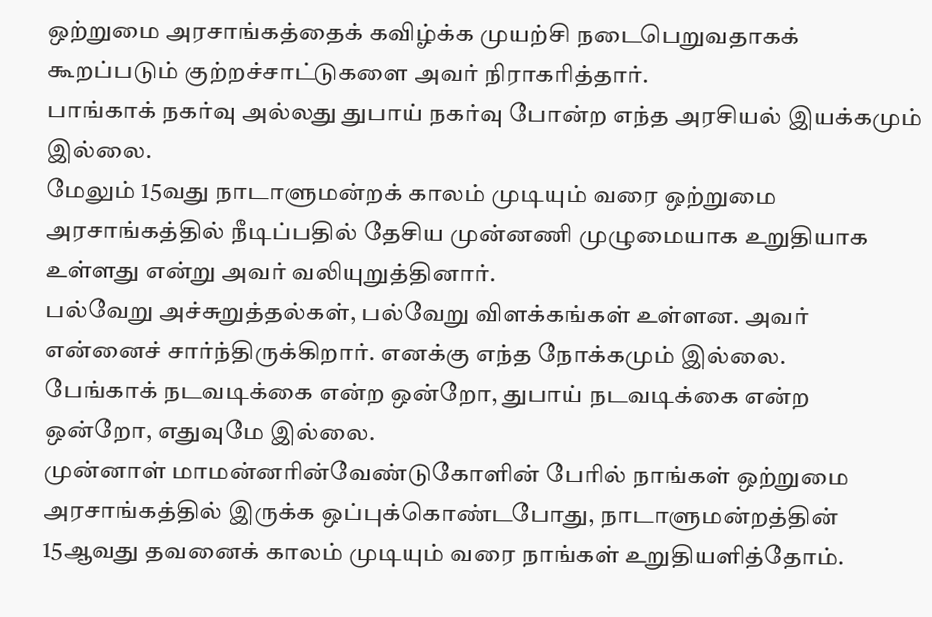ஒற்றுமை அரசாங்கத்தைக் கவிழ்க்க முயற்சி நடைபெறுவதாகக் கூறப்படும் குற்றச்சாட்டுகளை அவர் நிராகரித்தார்.
பாங்காக் நகர்வு அல்லது துபாய் நகர்வு போன்ற எந்த அரசியல் இயக்கமும் இல்லை.
மேலும் 15வது நாடாளுமன்றக் காலம் முடியும் வரை ஒற்றுமை அரசாங்கத்தில் நீடிப்பதில் தேசிய முன்னணி முழுமையாக உறுதியாக உள்ளது என்று அவர் வலியுறுத்தினார்.
பல்வேறு அச்சுறுத்தல்கள், பல்வேறு விளக்கங்கள் உள்ளன. அவர் என்னைச் சார்ந்திருக்கிறார். எனக்கு எந்த நோக்கமும் இல்லை.
பேங்காக் நடவடிக்கை என்ற ஒன்றோ, துபாய் நடவடிக்கை என்ற ஒன்றோ, எதுவுமே இல்லை.
முன்னாள் மாமன்னரின்வேண்டுகோளின் பேரில் நாங்கள் ஒற்றுமை அரசாங்கத்தில் இருக்க ஒப்புக்கொண்டபோது, நாடாளுமன்றத்தின் 15ஆவது தவனைக் காலம் முடியும் வரை நாங்கள் உறுதியளித்தோம்.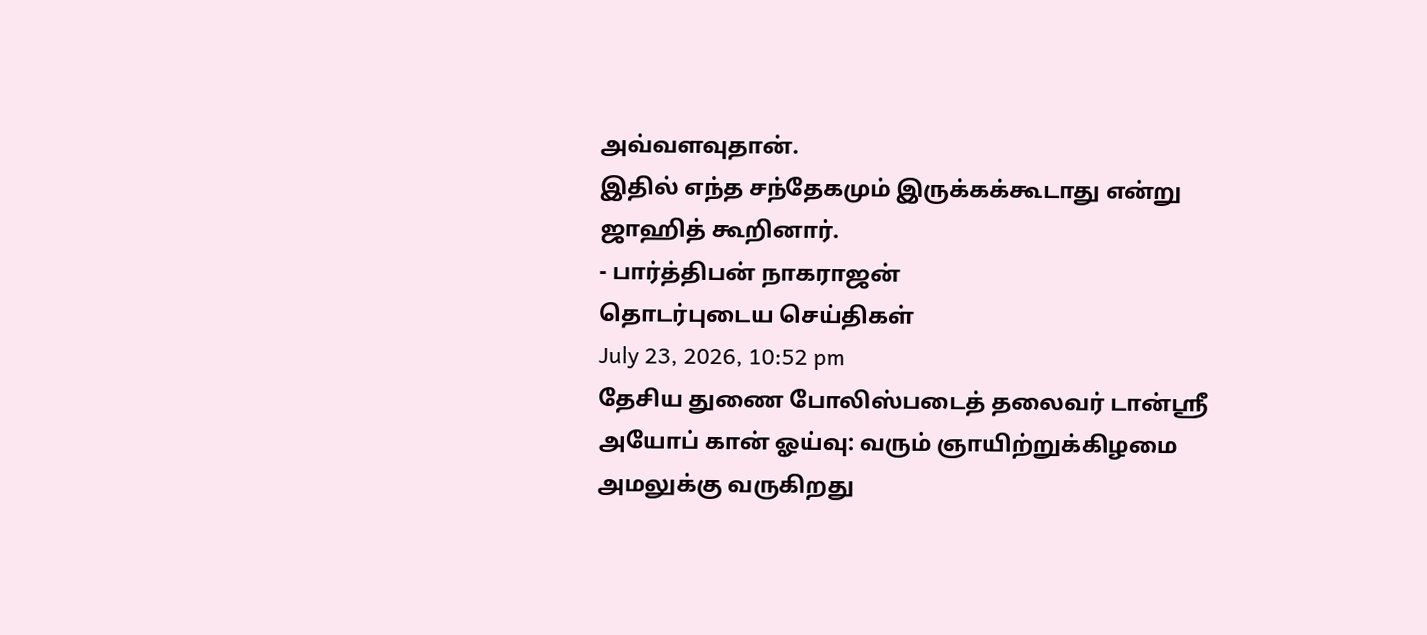அவ்வளவுதான்.
இதில் எந்த சந்தேகமும் இருக்கக்கூடாது என்று ஜாஹித் கூறினார்.
- பார்த்திபன் நாகராஜன்
தொடர்புடைய செய்திகள்
July 23, 2026, 10:52 pm
தேசிய துணை போலிஸ்படைத் தலைவர் டான்ஸ்ரீ அயோப் கான் ஓய்வு: வரும் ஞாயிற்றுக்கிழமை அமலுக்கு வருகிறது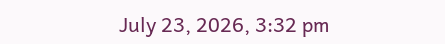July 23, 2026, 3:32 pm